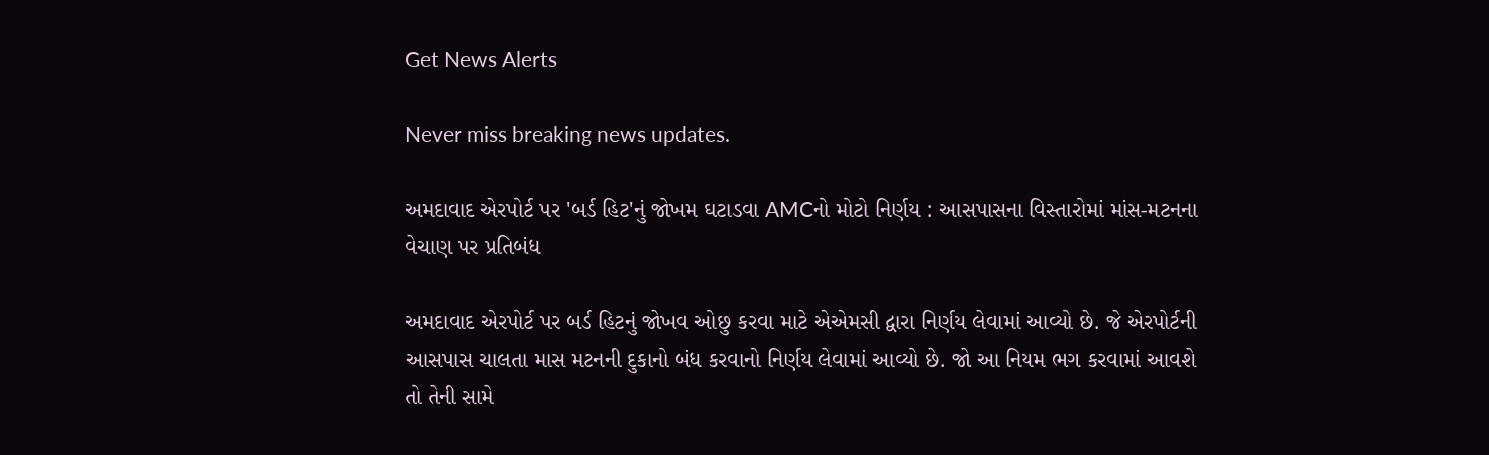Get News Alerts

Never miss breaking news updates.

અમદાવાદ એરપોર્ટ પર 'બર્ડ હિટ'નું જોખમ ઘટાડવા AMCનો મોટો નિર્ણય : આસપાસના વિસ્તારોમાં માંસ-મટનના વેચાણ પર પ્રતિબંધ

અમદાવાદ એરપોર્ટ પર બર્ડ હિટનું જોખવ ઓછુ કરવા માટે એએમસી દ્વારા નિર્ણય લેવામાં આવ્યો છે. જે એરપોર્ટની આસપાસ ચાલતા માસ મટનની દુકાનો બંધ કરવાનો નિર્ણય લેવામાં આવ્યો છે. જો આ નિયમ ભગ કરવામાં આવશે તો તેની સામે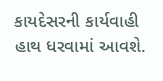કાયદેસરની કાર્યવાહી હાથ ધરવામાં આવશે.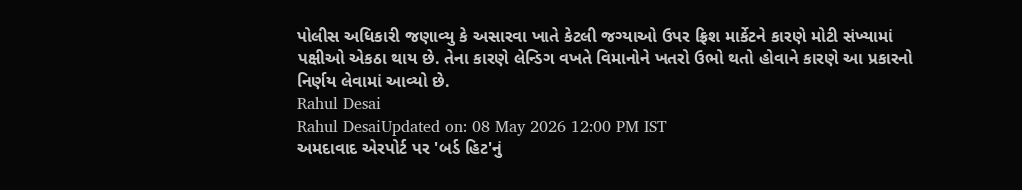પોલીસ અધિકારી જણાવ્યુ કે અસારવા ખાતે કેટલી જગ્યાઓ ઉપર ફ્રિશ માર્કેટને કારણે મોટી સંખ્યામાં પક્ષીઓ એકઠા થાય છે. તેના કારણે લેન્ડિગ વખતે વિમાનોને ખતરો ઉભો થતો હોવાને કારણે આ પ્રકારનો નિર્ણય લેવામાં આવ્યો છે.
Rahul Desai
Rahul DesaiUpdated on: 08 May 2026 12:00 PM IST
અમદાવાદ એરપોર્ટ પર 'બર્ડ હિટ'નું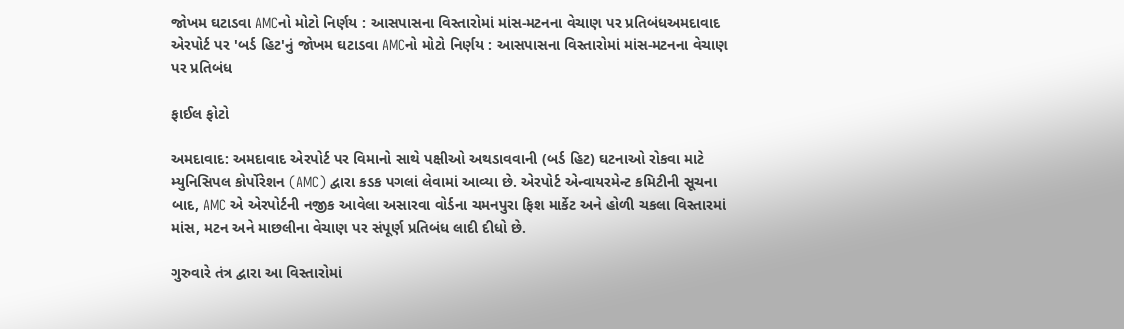જોખમ ઘટાડવા AMCનો મોટો નિર્ણય : આસપાસના વિસ્તારોમાં માંસ-મટનના વેચાણ પર પ્રતિબંધઅમદાવાદ એરપોર્ટ પર 'બર્ડ હિટ'નું જોખમ ઘટાડવા AMCનો મોટો નિર્ણય : આસપાસના વિસ્તારોમાં માંસ-મટનના વેચાણ પર પ્રતિબંધ

ફાઈલ ફોટો

અમદાવાદ: અમદાવાદ એરપોર્ટ પર વિમાનો સાથે પક્ષીઓ અથડાવવાની (બર્ડ હિટ) ઘટનાઓ રોકવા માટે મ્યુનિસિપલ કોર્પોરેશન (AMC) દ્વારા કડક પગલાં લેવામાં આવ્યા છે. એરપોર્ટ એન્વાયરમેન્ટ કમિટીની સૂચના બાદ, AMC એ એરપોર્ટની નજીક આવેલા અસારવા વોર્ડના ચમનપુરા ફિશ માર્કેટ અને હોળી ચકલા વિસ્તારમાં માંસ, મટન અને માછલીના વેચાણ પર સંપૂર્ણ પ્રતિબંધ લાદી દીધો છે.

ગુરુવારે તંત્ર દ્વારા આ વિસ્તારોમાં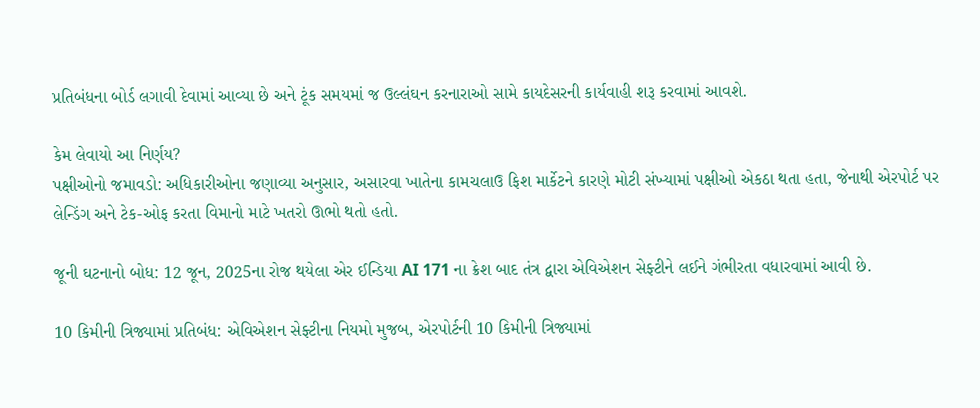પ્રતિબંધના બોર્ડ લગાવી દેવામાં આવ્યા છે અને ટૂંક સમયમાં જ ઉલ્લંઘન કરનારાઓ સામે કાયદેસરની કાર્યવાહી શરૂ કરવામાં આવશે.

કેમ લેવાયો આ નિર્ણય?
પક્ષીઓનો જમાવડો: અધિકારીઓના જણાવ્યા અનુસાર, અસારવા ખાતેના કામચલાઉ ફિશ માર્કેટને કારણે મોટી સંખ્યામાં પક્ષીઓ એકઠા થતા હતા, જેનાથી એરપોર્ટ પર લેન્ડિંગ અને ટેક-ઓફ કરતા વિમાનો માટે ખતરો ઊભો થતો હતો.

જૂની ઘટનાનો બોધ: 12 જૂન, 2025ના રોજ થયેલા એર ઈન્ડિયા AI 171 ના ક્રેશ બાદ તંત્ર દ્વારા એવિએશન સેફ્ટીને લઈને ગંભીરતા વધારવામાં આવી છે.

10 કિમીની ત્રિજ્યામાં પ્રતિબંધ: એવિએશન સેફ્ટીના નિયમો મુજબ, એરપોર્ટની 10 કિમીની ત્રિજ્યામાં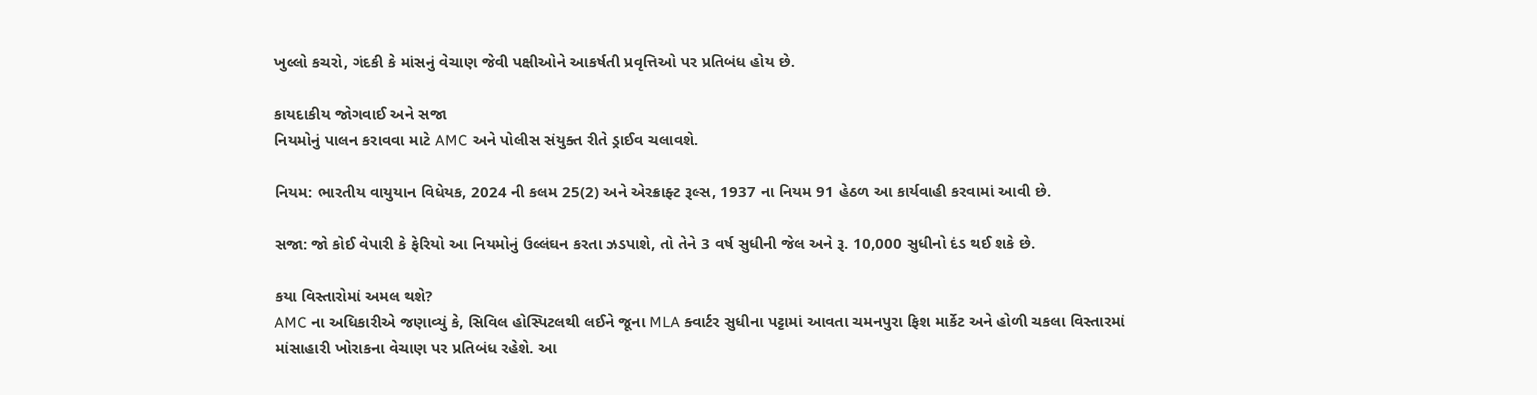ખુલ્લો કચરો, ગંદકી કે માંસનું વેચાણ જેવી પક્ષીઓને આકર્ષતી પ્રવૃત્તિઓ પર પ્રતિબંધ હોય છે.

કાયદાકીય જોગવાઈ અને સજા
નિયમોનું પાલન કરાવવા માટે AMC અને પોલીસ સંયુક્ત રીતે ડ્રાઈવ ચલાવશે.

નિયમ: ભારતીય વાયુયાન વિધેયક, 2024 ની કલમ 25(2) અને એરક્રાફ્ટ રૂલ્સ, 1937 ના નિયમ 91 હેઠળ આ કાર્યવાહી કરવામાં આવી છે.

સજા: જો કોઈ વેપારી કે ફેરિયો આ નિયમોનું ઉલ્લંઘન કરતા ઝડપાશે, તો તેને 3 વર્ષ સુધીની જેલ અને રૂ. 10,000 સુધીનો દંડ થઈ શકે છે.

કયા વિસ્તારોમાં અમલ થશે?
AMC ના અધિકારીએ જણાવ્યું કે, સિવિલ હોસ્પિટલથી લઈને જૂના MLA ક્વાર્ટર સુધીના પટ્ટામાં આવતા ચમનપુરા ફિશ માર્કેટ અને હોળી ચકલા વિસ્તારમાં માંસાહારી ખોરાકના વેચાણ પર પ્રતિબંધ રહેશે. આ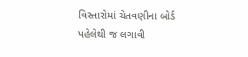વિસ્તારોમાં ચેતવણીના બોર્ડ પહેલેથી જ લગાવી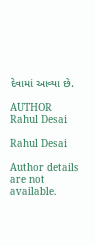દેવામાં આવ્યા છે.

AUTHOR
Rahul Desai

Rahul Desai

Author details are not available.